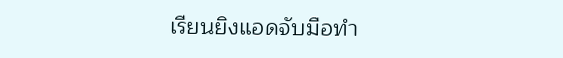เรียนยิงแอดจับมือทำ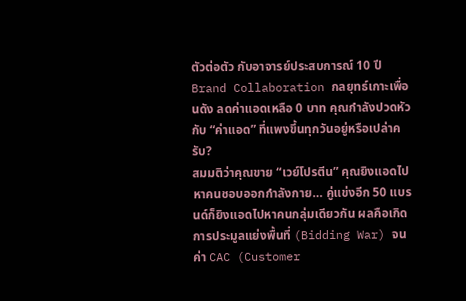ตัวต่อตัว กับอาจารย์ประสบการณ์ 10 ปี
Brand Collaboration กลยุทธ์เกาะเพื่อนดัง ลดค่าแอดเหลือ 0 บาท คุณกำลังปวดหัวกับ “ค่าแอด” ที่แพงขึ้นทุกวันอยู่หรือเปล่าครับ?
สมมติว่าคุณขาย “เวย์โปรตีน” คุณยิงแอดไปหาคนชอบออกกำลังกาย… คู่แข่งอีก 50 แบรนด์ก็ยิงแอดไปหาคนกลุ่มเดียวกัน ผลคือเกิดการประมูลแย่งพื้นที่ (Bidding War) จนค่า CAC (Customer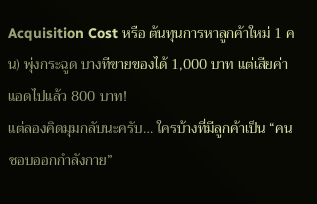Acquisition Cost หรือ ต้นทุนการหาลูกค้าใหม่ 1 คน) พุ่งกระฉูด บางทีขายของได้ 1,000 บาท แต่เสียค่าแอดไปแล้ว 800 บาท!
แต่ลองคิดมุมกลับนะครับ… ใครบ้างที่มีลูกค้าเป็น “คนชอบออกกำลังกาย”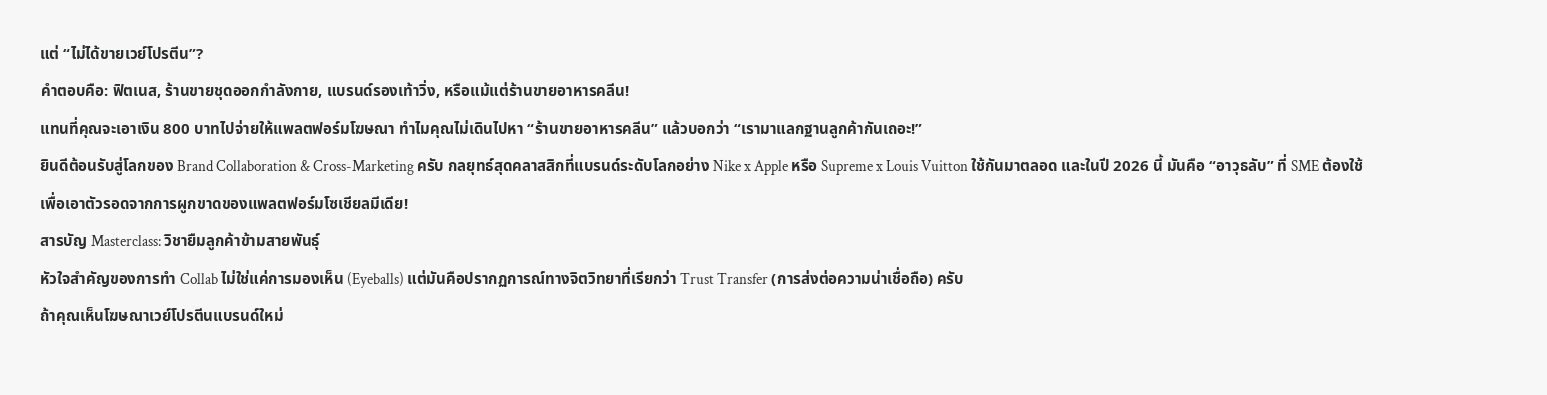แต่ “ไม่ได้ขายเวย์โปรตีน”?
คำตอบคือ: ฟิตเนส, ร้านขายชุดออกกำลังกาย, แบรนด์รองเท้าวิ่ง, หรือแม้แต่ร้านขายอาหารคลีน!
แทนที่คุณจะเอาเงิน 800 บาทไปจ่ายให้แพลตฟอร์มโฆษณา ทำไมคุณไม่เดินไปหา “ร้านขายอาหารคลีน” แล้วบอกว่า “เรามาแลกฐานลูกค้ากันเถอะ!”
ยินดีต้อนรับสู่โลกของ Brand Collaboration & Cross-Marketing ครับ กลยุทธ์สุดคลาสสิกที่แบรนด์ระดับโลกอย่าง Nike x Apple หรือ Supreme x Louis Vuitton ใช้กันมาตลอด และในปี 2026 นี้ มันคือ “อาวุธลับ” ที่ SME ต้องใช้เพื่อเอาตัวรอดจากการผูกขาดของแพลตฟอร์มโซเชียลมีเดีย!
สารบัญ Masterclass: วิชายืมลูกค้าข้ามสายพันธุ์
หัวใจสำคัญของการทำ Collab ไม่ใช่แค่การมองเห็น (Eyeballs) แต่มันคือปรากฏการณ์ทางจิตวิทยาที่เรียกว่า Trust Transfer (การส่งต่อความน่าเชื่อถือ) ครับ
ถ้าคุณเห็นโฆษณาเวย์โปรตีนแบรนด์ใหม่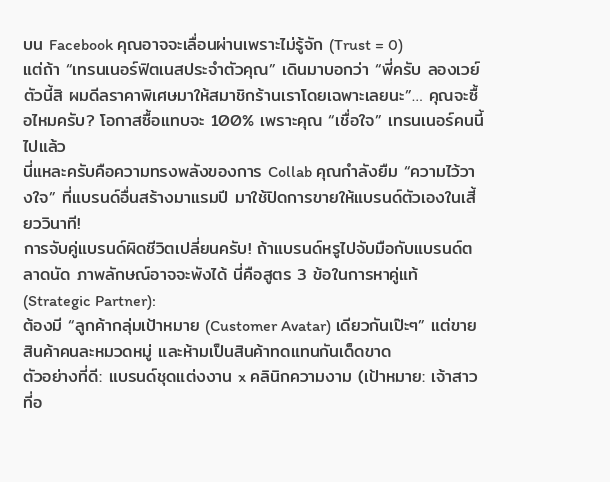บน Facebook คุณอาจจะเลื่อนผ่านเพราะไม่รู้จัก (Trust = 0)
แต่ถ้า “เทรนเนอร์ฟิตเนสประจำตัวคุณ” เดินมาบอกว่า “พี่ครับ ลองเวย์ตัวนี้สิ ผมดีลราคาพิเศษมาให้สมาชิกร้านเราโดยเฉพาะเลยนะ”… คุณจะซื้อไหมครับ? โอกาสซื้อแทบจะ 100% เพราะคุณ “เชื่อใจ” เทรนเนอร์คนนี้ไปแล้ว
นี่แหละครับคือความทรงพลังของการ Collab คุณกำลังยืม “ความไว้วางใจ” ที่แบรนด์อื่นสร้างมาแรมปี มาใช้ปิดการขายให้แบรนด์ตัวเองในเสี้ยววินาที!
การจับคู่แบรนด์ผิดชีวิตเปลี่ยนครับ! ถ้าแบรนด์หรูไปจับมือกับแบรนด์ตลาดนัด ภาพลักษณ์อาจจะพังได้ นี่คือสูตร 3 ข้อในการหาคู่แท้ (Strategic Partner):
ต้องมี “ลูกค้ากลุ่มเป้าหมาย (Customer Avatar) เดียวกันเป๊ะๆ” แต่ขายสินค้าคนละหมวดหมู่ และห้ามเป็นสินค้าทดแทนกันเด็ดขาด
ตัวอย่างที่ดี: แบรนด์ชุดแต่งงาน x คลินิกความงาม (เป้าหมาย: เจ้าสาวที่อ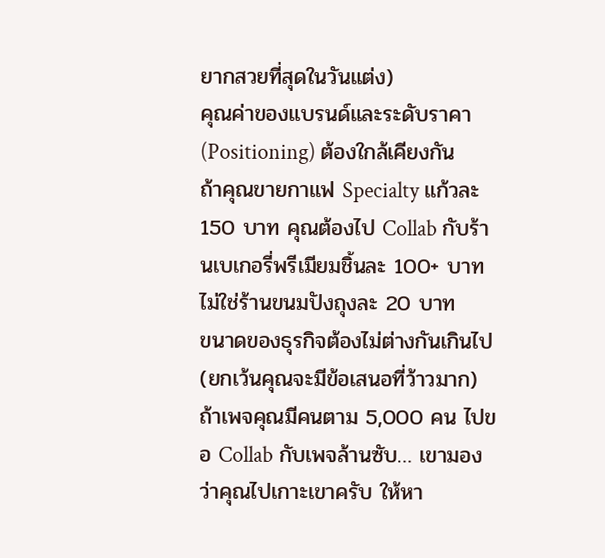ยากสวยที่สุดในวันแต่ง)
คุณค่าของแบรนด์และระดับราคา (Positioning) ต้องใกล้เคียงกัน
ถ้าคุณขายกาแฟ Specialty แก้วละ 150 บาท คุณต้องไป Collab กับร้านเบเกอรี่พรีเมียมชิ้นละ 100+ บาท ไม่ใช่ร้านขนมปังถุงละ 20 บาท
ขนาดของธุรกิจต้องไม่ต่างกันเกินไป (ยกเว้นคุณจะมีข้อเสนอที่ว้าวมาก) ถ้าเพจคุณมีคนตาม 5,000 คน ไปขอ Collab กับเพจล้านซับ… เขามองว่าคุณไปเกาะเขาครับ ให้หา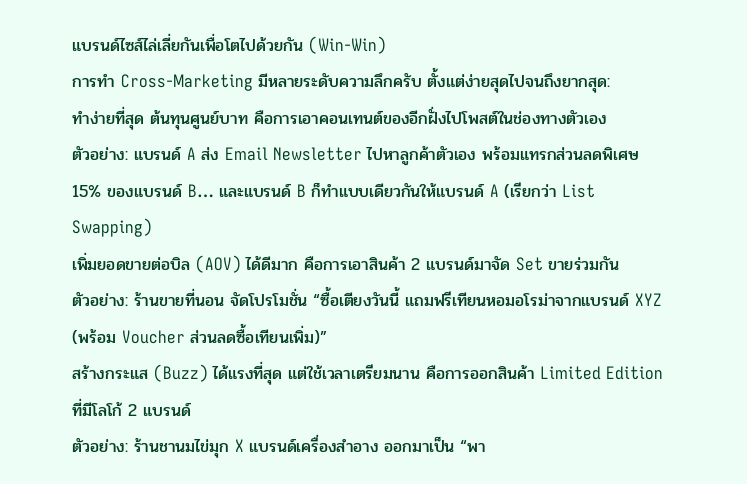แบรนด์ไซส์ไล่เลี่ยกันเพื่อโตไปด้วยกัน (Win-Win)
การทำ Cross-Marketing มีหลายระดับความลึกครับ ตั้งแต่ง่ายสุดไปจนถึงยากสุด:
ทำง่ายที่สุด ต้นทุนศูนย์บาท คือการเอาคอนเทนต์ของอีกฝั่งไปโพสต์ในช่องทางตัวเอง
ตัวอย่าง: แบรนด์ A ส่ง Email Newsletter ไปหาลูกค้าตัวเอง พร้อมแทรกส่วนลดพิเศษ 15% ของแบรนด์ B… และแบรนด์ B ก็ทำแบบเดียวกันให้แบรนด์ A (เรียกว่า List Swapping)
เพิ่มยอดขายต่อบิล (AOV) ได้ดีมาก คือการเอาสินค้า 2 แบรนด์มาจัด Set ขายร่วมกัน
ตัวอย่าง: ร้านขายที่นอน จัดโปรโมชั่น “ซื้อเตียงวันนี้ แถมฟรีเทียนหอมอโรม่าจากแบรนด์ XYZ (พร้อม Voucher ส่วนลดซื้อเทียนเพิ่ม)”
สร้างกระแส (Buzz) ได้แรงที่สุด แต่ใช้เวลาเตรียมนาน คือการออกสินค้า Limited Edition ที่มีโลโก้ 2 แบรนด์
ตัวอย่าง: ร้านชานมไข่มุก X แบรนด์เครื่องสำอาง ออกมาเป็น “พา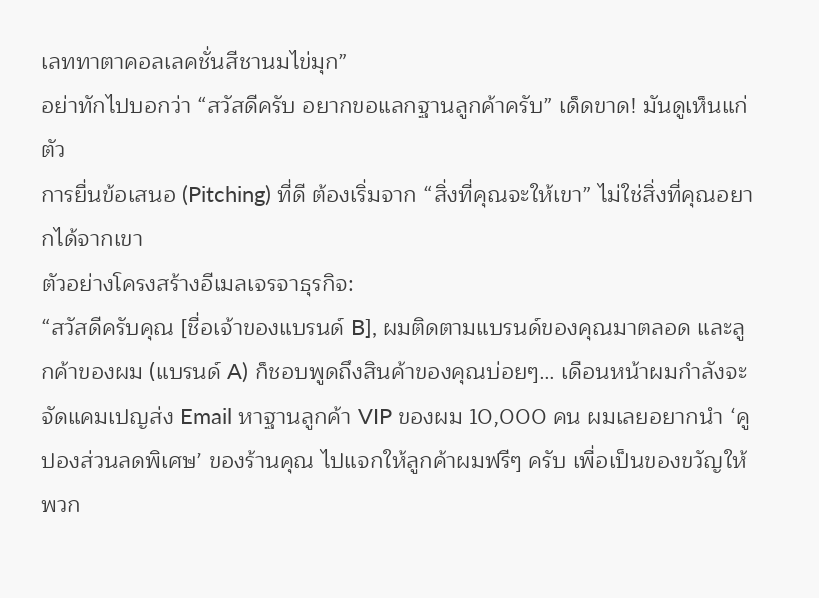เลททาตาคอลเลคชั่นสีชานมไข่มุก”
อย่าทักไปบอกว่า “สวัสดีครับ อยากขอแลกฐานลูกค้าครับ” เด็ดขาด! มันดูเห็นแก่ตัว
การยื่นข้อเสนอ (Pitching) ที่ดี ต้องเริ่มจาก “สิ่งที่คุณจะให้เขา” ไม่ใช่สิ่งที่คุณอยากได้จากเขา
ตัวอย่างโครงสร้างอีเมลเจรจาธุรกิจ:
“สวัสดีครับคุณ [ชื่อเจ้าของแบรนด์ B], ผมติดตามแบรนด์ของคุณมาตลอด และลูกค้าของผม (แบรนด์ A) ก็ชอบพูดถึงสินค้าของคุณบ่อยๆ… เดือนหน้าผมกำลังจะจัดแคมเปญส่ง Email หาฐานลูกค้า VIP ของผม 10,000 คน ผมเลยอยากนำ ‘คูปองส่วนลดพิเศษ’ ของร้านคุณ ไปแจกให้ลูกค้าผมฟรีๆ ครับ เพื่อเป็นของขวัญให้พวก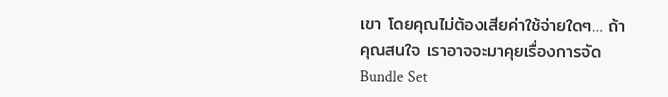เขา โดยคุณไม่ต้องเสียค่าใช้จ่ายใดๆ… ถ้าคุณสนใจ เราอาจจะมาคุยเรื่องการจัด Bundle Set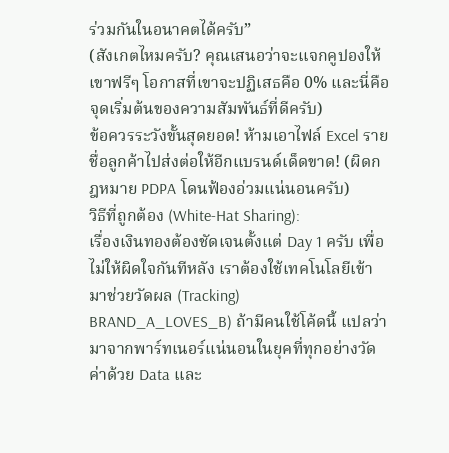ร่วมกันในอนาคตได้ครับ”
(สังเกตไหมครับ? คุณเสนอว่าจะแจกคูปองให้เขาฟรีๆ โอกาสที่เขาจะปฏิเสธคือ 0% และนี่คือจุดเริ่มต้นของความสัมพันธ์ที่ดีครับ)
ข้อควรระวังขั้นสุดยอด! ห้ามเอาไฟล์ Excel รายชื่อลูกค้าไปส่งต่อให้อีกแบรนด์เด็ดขาด! (ผิดกฎหมาย PDPA โดนฟ้องอ่วมแน่นอนครับ)
วิธีที่ถูกต้อง (White-Hat Sharing):
เรื่องเงินทองต้องชัดเจนตั้งแต่ Day 1 ครับ เพื่อไม่ให้ผิดใจกันทีหลัง เราต้องใช้เทคโนโลยีเข้ามาช่วยวัดผล (Tracking)
BRAND_A_LOVES_B) ถ้ามีคนใช้โค้ดนี้ แปลว่ามาจากพาร์ทเนอร์แน่นอนในยุคที่ทุกอย่างวัดค่าด้วย Data และ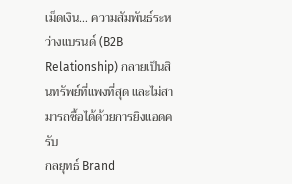เม็ดเงิน… ความสัมพันธ์ระหว่างแบรนด์ (B2B Relationship) กลายเป็นสินทรัพย์ที่แพงที่สุด และไม่สามารถซื้อได้ด้วยการยิงแอดครับ
กลยุทธ์ Brand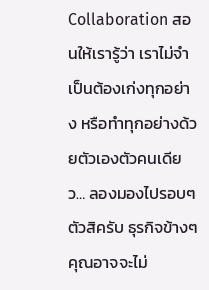Collaboration สอนให้เรารู้ว่า เราไม่จำเป็นต้องเก่งทุกอย่าง หรือทำทุกอย่างด้วยตัวเองตัวคนเดียว… ลองมองไปรอบๆ ตัวสิครับ ธุรกิจข้างๆ คุณอาจจะไม่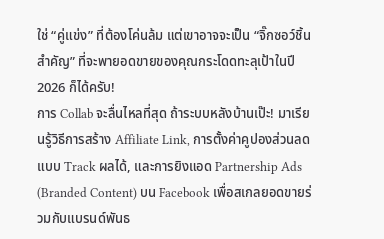ใช่ “คู่แข่ง” ที่ต้องโค่นล้ม แต่เขาอาจจะเป็น “จิ๊กซอว์ชิ้นสำคัญ” ที่จะพายอดขายของคุณกระโดดทะลุเป้าในปี 2026 ก็ได้ครับ!
การ Collab จะลื่นไหลที่สุด ถ้าระบบหลังบ้านเป๊ะ! มาเรียนรู้วิธีการสร้าง Affiliate Link, การตั้งค่าคูปองส่วนลดแบบ Track ผลได้, และการยิงแอด Partnership Ads (Branded Content) บน Facebook เพื่อสเกลยอดขายร่วมกับแบรนด์พันธ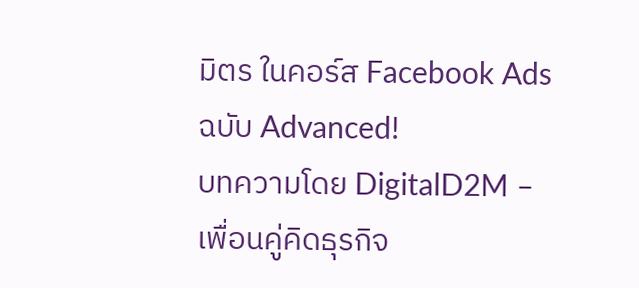มิตร ในคอร์ส Facebook Ads ฉบับ Advanced!
บทความโดย DigitalD2M – เพื่อนคู่คิดธุรกิจ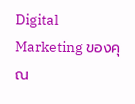Digital Marketing ของคุณ